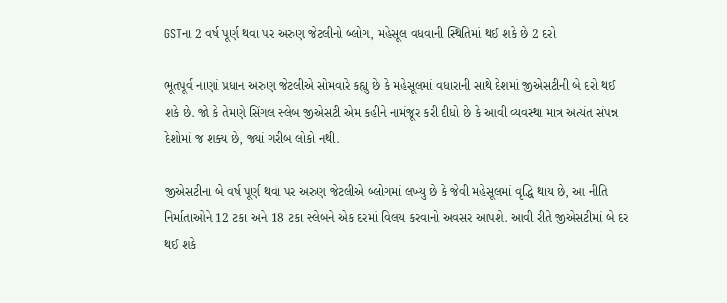GSTના 2 વર્ષ પૂર્ણ થવા પર અરુણ જેટલીનો બ્લોગ, મહેસૂલ વધવાની સ્થિતિમાં થઈ શકે છે 2 દરો

ભૂતપૂર્વ નાણાં પ્રધાન અરુણ જેટલીએ સોમવારે કહ્યુ છે કે મહેસૂલમાં વધારાની સાથે દેશમાં જીએસટીની બે દરો થઈ શકે છે. જો કે તેમણે સિંગલ સ્લેબ જીએસટી એમ કહીને નામંજૂર કરી દીધો છે કે આવી વ્યવસ્થા માત્ર અત્યંત સંપન્ન દેશોમાં જ શક્ય છે, જ્યાં ગરીબ લોકો નથી.

જીએસટીના બે વર્ષ પૂર્ણ થવા પર અરુણ જેટલીએ બ્લોગમાં લખ્યુ છે કે જેવી મહેસૂલમાં વૃદ્ધિ થાય છે, આ નીતિ નિર્માતાઓને 12 ટકા અને 18 ટકા સ્લેબને એક દરમાં વિલય કરવાનો અવસર આપશે. આવી રીતે જીએસટીમાં બે દર થઈ શકે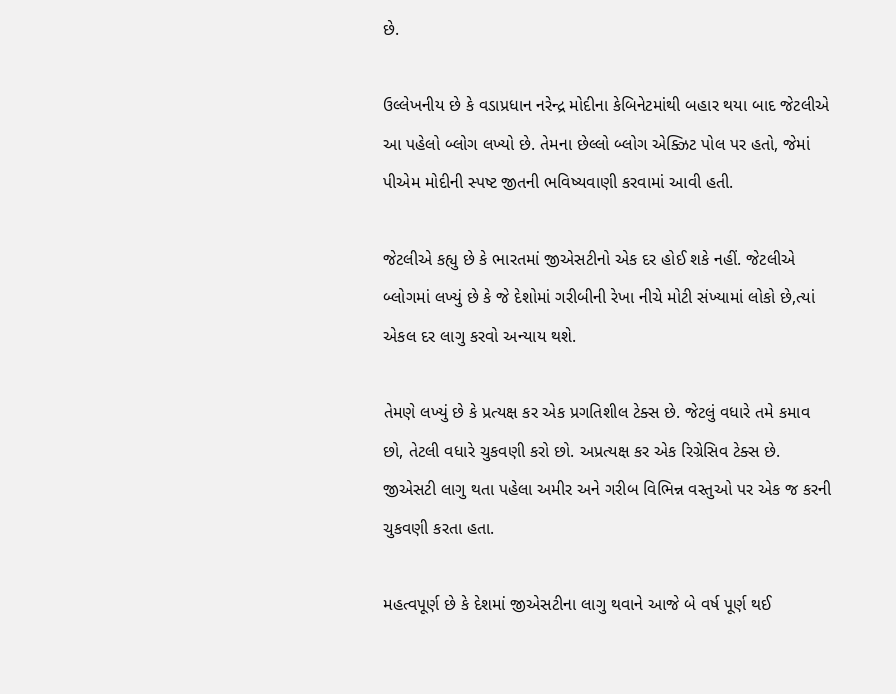છે.

ઉલ્લેખનીય છે કે વડાપ્રધાન નરેન્દ્ર મોદીના કેબિનેટમાંથી બહાર થયા બાદ જેટલીએ આ પહેલો બ્લોગ લખ્યો છે. તેમના છેલ્લો બ્લોગ એક્ઝિટ પોલ પર હતો, જેમાં પીએમ મોદીની સ્પષ્ટ જીતની ભવિષ્યવાણી કરવામાં આવી હતી.

જેટલીએ કહ્યુ છે કે ભારતમાં જીએસટીનો એક દર હોઈ શકે નહીં. જેટલીએ બ્લોગમાં લખ્યું છે કે જે દેશોમાં ગરીબીની રેખા નીચે મોટી સંખ્યામાં લોકો છે,ત્યાં એકલ દર લાગુ કરવો અન્યાય થશે.

તેમણે લખ્યું છે કે પ્રત્યક્ષ કર એક પ્રગતિશીલ ટેક્સ છે. જેટલું વધારે તમે કમાવ છો, તેટલી વધારે ચુકવણી કરો છો. અપ્રત્યક્ષ કર એક રિગ્રેસિવ ટેક્સ છે. જીએસટી લાગુ થતા પહેલા અમીર અને ગરીબ વિભિન્ન વસ્તુઓ પર એક જ કરની ચુકવણી કરતા હતા.

મહત્વપૂર્ણ છે કે દેશમાં જીએસટીના લાગુ થવાને આજે બે વર્ષ પૂર્ણ થઈ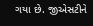ગયા છે. જીએસટીને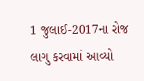1 જુલાઈ-2017ના રોજ લાગુ કરવામાં આવ્યો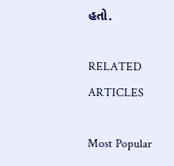હતો.

RELATED ARTICLES

Most Popular